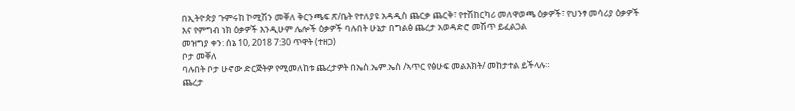በኢትዮጵያ ጉምሩከ ኮሚሽን መቐለ ቅርንጫፍ ጽ/ቤት የተለያዩ አዳዲስ ጨርቃ ጨርቅ፣ የተሽከርካሪ መለዋወጫ ዕቃዎች፣ የህንፃ መሳሪያ ዕቃዎች እና የምግብ ነክ ዕቃዎች እንዲሁም ሌሎች ዕቃዎች ባሉበት ሁኔታ በግልፅ ጨረታ አወዳድሮ መሽጥ ይፈልጋል
መዝግያ ቀን: ሰኔ 10, 2018 7:30 ጥዋት (ተዘጋ)
ቦታ መቐለ
ባሉበት ቦታ ሁኖው ድርጅትዎ የሚመለከቱ ጨረታዎት በኤስ.ኤም.ኤስ /ኣጥር የፅሁፍ መልእክት/ መከታተል ይችላሉ።
ጨረታ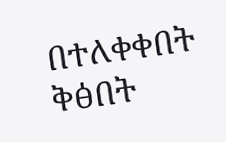በተለቀቀበት ቅፅበት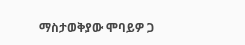ማስታወቅያው ሞባይዎ ጋ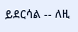ይደርሳል -- ለዚ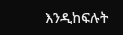እንዲከፍሉት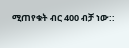ሚጠየቁት ብር 400 ብቻ ነው::